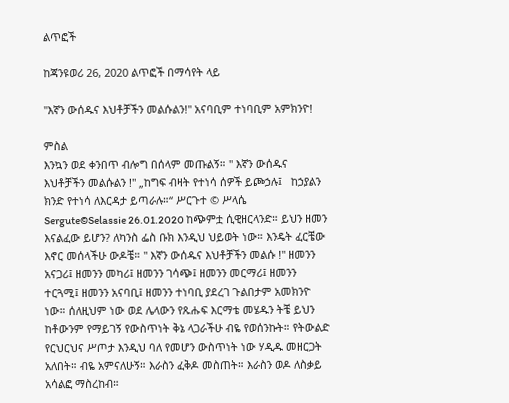ልጥፎች

ከጃንዩወሪ 26, 2020 ልጥፎች በማሳየት ላይ

"እኛን ውሰዱና እህቶቻችን መልሱልን!" አናባቢም ተነባቢም አምክንዮ!

ምስል
እንኳን ወደ ቀንበጥ ብሎግ በሰላም መጡልኝ። " እኛን ውሰዱና እህቶቻችን መልሱልን !" „ከግፍ ብዛት የተነሳ ሰዎች ይጮኃሉ፤   ከኃያልን ክንድ የተነሳ ለእርዳታ ይጣራሉ።“ ሥርጉተ © ሥላሴ Sergute©Selassie 26.01.2020 ከጭምቷ ሲዊዘርላንድ። ይህን ዘመን እናልፈው ይሆን? ለካንስ ፌስ ቡክ እንዲህ ህይወት ነው። እንዴት ፈርቼው እኖር መሰላችሁ ውዶቼ። " እኛን ውሰዱና እህቶቻችን መልሱ !" ዘመንን አናጋሪ፤ ዘመንን መካሪ፤ ዘመንን ገሳጭ፤ ዘመንን መርማሪ፤ ዘመንን ተርጓሚ፤ ዘመንን አናባቢ፤ ዘመንን ተነባቢ ያደረገ ጉልበታም አመክንዮ ነው። ሰለዚህም ነው ወደ ሌላውን የጹሑፍ እርማቴ መሄዱን ትቼ ይህን ከቶውንም የማይገኝ የውስጥነት ቅኔ ላጋራችሁ ብዬ የወሰንኩት። የትውልድ የርህርህና ሥጦታ እንዲህ ባለ የመሆን ውስጥነት ነው ሃዲዱ መዘርጋት አለበት። ብዬ አምናለሁኝ። እራስን ፈቅዶ መስጠት። እራስን ወዶ ለስቃይ አሳልፎ ማስረከብ።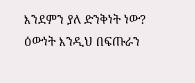እንደምን ያለ ድንቅነት ነው? ዕውነት እንዲህ በፍጡራን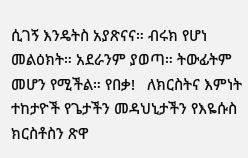ሲገኝ እንዴትስ አያጽናና። ብሩክ የሆነ መልዕክት። አደራንም ያወጣ። ትውፊትም መሆን የሚችል። የበቃ!   ለክርስትና እምነት ተከታዮች የጌታችን መዳህኒታችን የእዬሱስ ክርስቶስን ጽዋ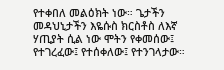የተቀበለ መልዕክት ነው። ጌታችን መዳህኒታችን እዬሱስ ክርስቶስ ለእኛ ሃጢያት ሲል ነው ሞትን የቀመሰው፤ የተገረፈው፤ የተሰቀለው፤ የተንገላታው።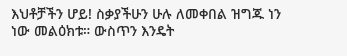እህቶቻችን ሆይ! ስቃያችሁን ሁሉ ለመቀበል ዝግጁ ነን ነው መልዕክቱ። ውስጥን እንዴት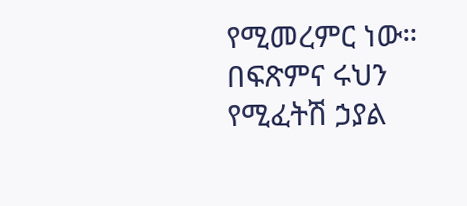የሚመረምር ነው። በፍጽምና ሩህን የሚፈትሽ ኃያል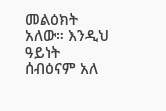መልዕክት አለው። እንዲህ ዓይነት ሰብዕናም አለ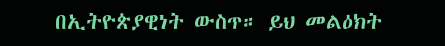በኢትዮጵያዊነት ውስጥ። ይህ መልዕክት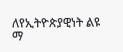ለየኢትዮጵያዊነት ልዩ ማ